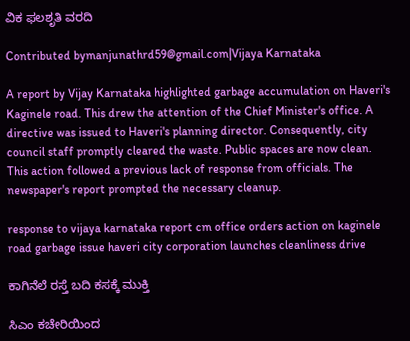ವಿಕ ಫಲಶೃತಿ ವರದಿ

Contributed bymanjunathrd59@gmail.com|Vijaya Karnataka

A report by Vijay Karnataka highlighted garbage accumulation on Haveri's Kaginele road. This drew the attention of the Chief Minister's office. A directive was issued to Haveri's planning director. Consequently, city council staff promptly cleared the waste. Public spaces are now clean. This action followed a previous lack of response from officials. The newspaper's report prompted the necessary cleanup.

response to vijaya karnataka report cm office orders action on kaginele road garbage issue haveri city corporation launches cleanliness drive

ಕಾಗಿನೆಲೆ ರಸ್ತೆ ಬದಿ ಕಸಕ್ಕೆ ಮುಕ್ತಿ

ಸಿಎಂ ಕಚೇರಿಯಿಂದ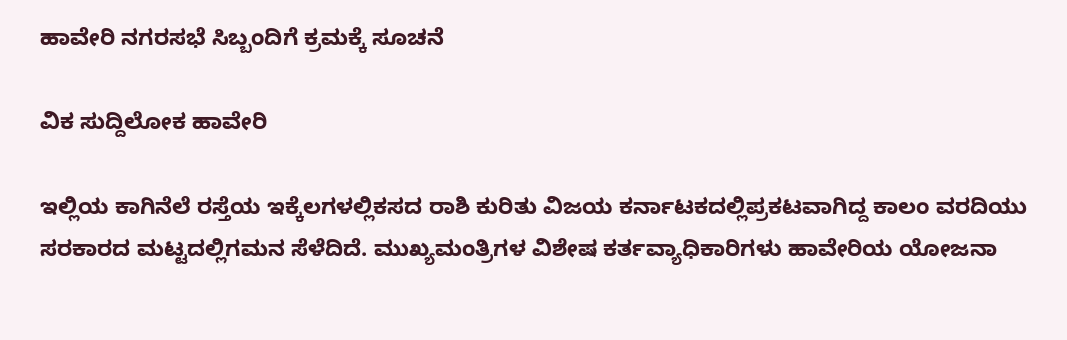ಹಾವೇರಿ ನಗರಸಭೆ ಸಿಬ್ಬಂದಿಗೆ ಕ್ರಮಕ್ಕೆ ಸೂಚನೆ

ವಿಕ ಸುದ್ದಿಲೋಕ ಹಾವೇರಿ

ಇಲ್ಲಿಯ ಕಾಗಿನೆಲೆ ರಸ್ತೆಯ ಇಕ್ಕೆಲಗಳಲ್ಲಿಕಸದ ರಾಶಿ ಕುರಿತು ವಿಜಯ ಕರ್ನಾಟಕದಲ್ಲಿಪ್ರಕಟವಾಗಿದ್ದ ಕಾಲಂ ವರದಿಯು ಸರಕಾರದ ಮಟ್ಟದಲ್ಲಿಗಮನ ಸೆಳೆದಿದೆ. ಮುಖ್ಯಮಂತ್ರಿಗಳ ವಿಶೇಷ ಕರ್ತವ್ಯಾಧಿಕಾರಿಗಳು ಹಾವೇರಿಯ ಯೋಜನಾ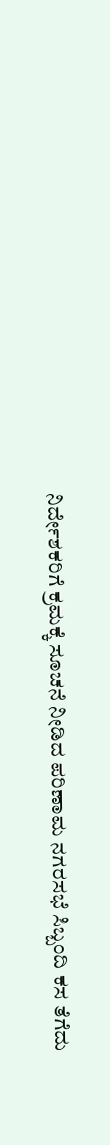ನಿರ್ದೇಶಕರಿಗೆ ಕ್ರಮಕ್ಕೆ ಸೂಚನೆ ನೀಡಿದ ಪರಿಣಾಮ ನಗರಸಭೆ ಸಿಬ್ಬಂದಿ ಕಸ ತೆಗೆದು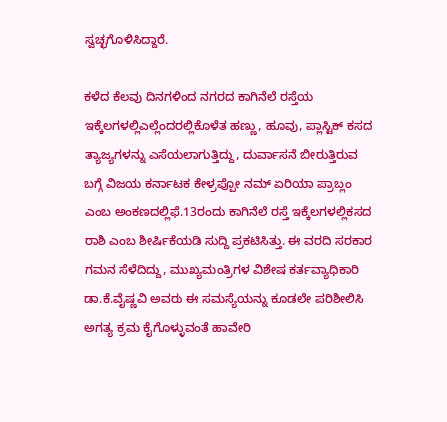ಸ್ವಚ್ಛಗೊಳಿಸಿದ್ದಾರೆ.

ಕಳೆದ ಕೆಲವು ದಿನಗಳಿಂದ ನಗರದ ಕಾಗಿನೆಲೆ ರಸ್ತೆಯ ಇಕ್ಕೆಲಗಳಲ್ಲಿಎಲ್ಲೆಂದರಲ್ಲಿಕೊಳೆತ ಹಣ್ಣು, ಹೂವು, ಪ್ಲಾಸ್ಟಿಕ್ ಕಸದ ತ್ಯಾಜ್ಯಗಳನ್ನು ಎಸೆಯಲಾಗುತ್ತಿದ್ದು, ದುರ್ವಾಸನೆ ಬೀರುತ್ತಿರುವ ಬಗ್ಗೆ ವಿಜಯ ಕರ್ನಾಟಕ ಕೇಳ್ರಪ್ಪೋ ನಮ್ ಏರಿಯಾ ಪ್ರಾಬ್ಲಂ ಎಂಬ ಅಂಕಣದಲ್ಲಿಫೆ.13ರಂದು ಕಾಗಿನೆಲೆ ರಸ್ತೆ ಇಕ್ಕೆಲಗಳಲ್ಲಿಕಸದ ರಾಶಿ ಎಂಬ ಶೀರ್ಷಿಕೆಯಡಿ ಸುದ್ದಿ ಪ್ರಕಟಿಸಿತ್ತು. ಈ ವರದಿ ಸರಕಾರ ಗಮನ ಸೆಳೆದಿದ್ದು, ಮುಖ್ಯಮಂತ್ರಿಗಳ ವಿಶೇಷ ಕರ್ತವ್ಯಾಧಿಕಾರಿ ಡಾ.ಕೆ.ವೈಷ್ಣವಿ ಅವರು ಈ ಸಮಸ್ಯೆಯನ್ನು ಕೂಡಲೇ ಪರಿಶೀಲಿಸಿ ಅಗತ್ಯ ಕ್ರಮ ಕೈಗೊಳ್ಳುವಂತೆ ಹಾವೇರಿ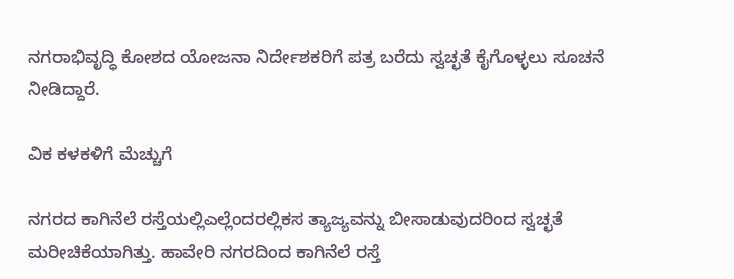ನಗರಾಭಿವೃದ್ಧಿ ಕೋಶದ ಯೋಜನಾ ನಿರ್ದೇಶಕರಿಗೆ ಪತ್ರ ಬರೆದು ಸ್ವಚ್ಛತೆ ಕೈಗೊಳ್ಳಲು ಸೂಚನೆ ನೀಡಿದ್ದಾರೆ.

ವಿಕ ಕಳಕಳಿಗೆ ಮೆಚ್ಚುಗೆ

ನಗರದ ಕಾಗಿನೆಲೆ ರಸ್ತೆಯಲ್ಲಿಎಲ್ಲೆಂದರಲ್ಲಿಕಸ ತ್ಯಾಜ್ಯವನ್ನು ಬೀಸಾಡುವುದರಿಂದ ಸ್ವಚ್ಛತೆ ಮರೀಚಿಕೆಯಾಗಿತ್ತು. ಹಾವೇರಿ ನಗರದಿಂದ ಕಾಗಿನೆಲೆ ರಸ್ತೆ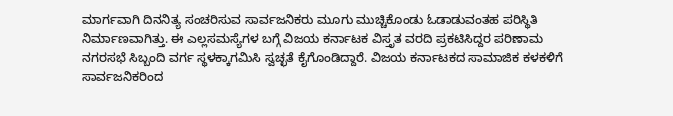ಮಾರ್ಗವಾಗಿ ದಿನನಿತ್ಯ ಸಂಚರಿಸುವ ಸಾರ್ವಜನಿಕರು ಮೂಗು ಮುಚ್ಚಿಕೊಂಡು ಓಡಾಡುವಂತಹ ಪರಿಸ್ಥಿತಿ ನಿರ್ಮಾಣವಾಗಿತ್ತು. ಈ ಎಲ್ಲಸಮಸ್ಯೆಗಳ ಬಗ್ಗೆ ವಿಜಯ ಕರ್ನಾಟಕ ವಿಸ್ತೃತ ವರದಿ ಪ್ರಕಟಿಸಿದ್ದರ ಪರಿಣಾಮ ನಗರಸಭೆ ಸಿಬ್ಬಂದಿ ವರ್ಗ ಸ್ಥಳಕ್ಕಾಗಮಿಸಿ ಸ್ವಚ್ಛತೆ ಕೈಗೊಂಡಿದ್ದಾರೆ. ವಿಜಯ ಕರ್ನಾಟಕದ ಸಾಮಾಜಿಕ ಕಳಕಳಿಗೆ ಸಾರ್ವಜನಿಕರಿಂದ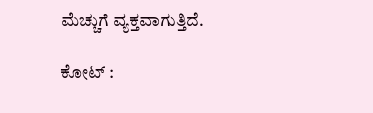ಮೆಚ್ಚುಗೆ ವ್ಯಕ್ತವಾಗುತ್ತಿದೆ.

ಕೋಟ್ :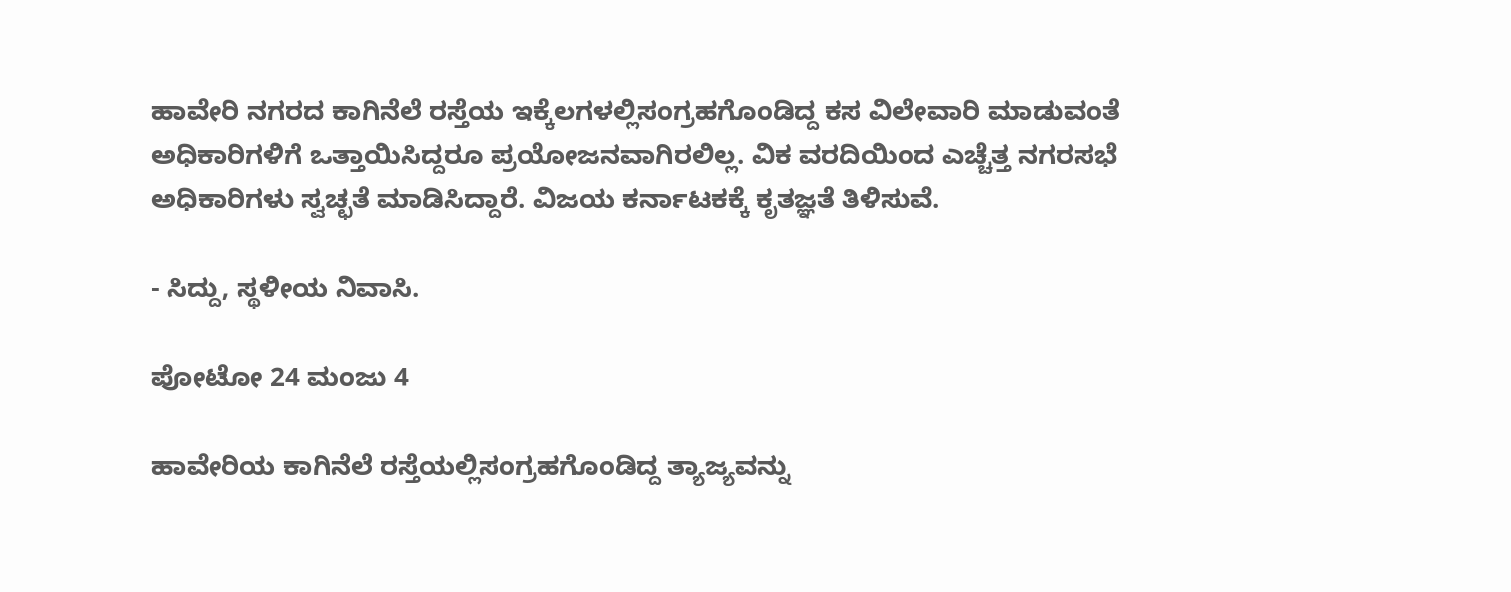ಹಾವೇರಿ ನಗರದ ಕಾಗಿನೆಲೆ ರಸ್ತೆಯ ಇಕ್ಕೆಲಗಳಲ್ಲಿಸಂಗ್ರಹಗೊಂಡಿದ್ದ ಕಸ ವಿಲೇವಾರಿ ಮಾಡುವಂತೆ ಅಧಿಕಾರಿಗಳಿಗೆ ಒತ್ತಾಯಿಸಿದ್ದರೂ ಪ್ರಯೋಜನವಾಗಿರಲಿಲ್ಲ. ವಿಕ ವರದಿಯಿಂದ ಎಚ್ಚೆತ್ತ ನಗರಸಭೆ ಅಧಿಕಾರಿಗಳು ಸ್ವಚ್ಛತೆ ಮಾಡಿಸಿದ್ದಾರೆ. ವಿಜಯ ಕರ್ನಾಟಕಕ್ಕೆ ಕೃತಜ್ಞತೆ ತಿಳಿಸುವೆ.

- ಸಿದ್ದು, ಸ್ಥಳೀಯ ನಿವಾಸಿ.

ಪೋಟೋ 24 ಮಂಜು 4

ಹಾವೇರಿಯ ಕಾಗಿನೆಲೆ ರಸ್ತೆಯಲ್ಲಿಸಂಗ್ರಹಗೊಂಡಿದ್ದ ತ್ಯಾಜ್ಯವನ್ನು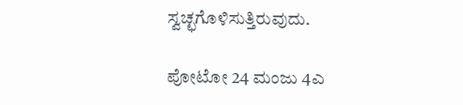ಸ್ವಚ್ಛಗೊಳಿಸುತ್ತಿರುವುದು.

ಪೋಟೋ 24 ಮಂಜು 4ಎ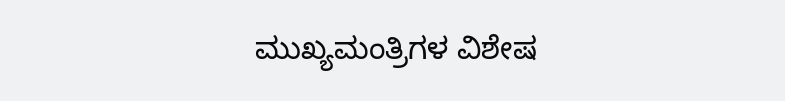ಮುಖ್ಯಮಂತ್ರಿಗಳ ವಿಶೇಷ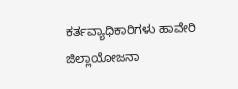ಕರ್ತವ್ಯಾಧಿಕಾರಿಗಳು ಹಾವೇರಿ ಜಿಲ್ಲಾಯೋಜನಾ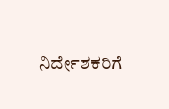ನಿರ್ದೇಶಕರಿಗೆ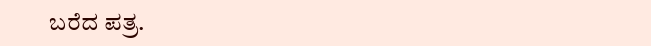ಬರೆದ ಪತ್ರ.